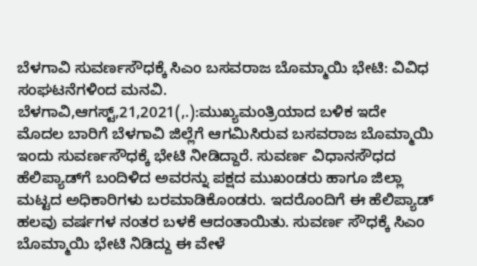ಬೆಳಗಾವಿ ಸುವರ್ಣಸೌಧಕ್ಕೆ ಸಿಎಂ ಬಸವರಾಜ ಬೊಮ್ಮಾಯಿ ಭೇಟಿ: ವಿವಿಧ ಸಂಘಟನೆಗಳಿಂದ ಮನವಿ. ಬೆಳಗಾವಿ,ಆಗಸ್ಟ್,21,2021(,.):ಮುಖ್ಯಮಂತ್ರಿಯಾದ ಬಳಿಕ ಇದೇ ಮೊದಲ ಬಾರಿಗೆ ಬೆಳಗಾವಿ ಜಿಲ್ಲೆಗೆ ಆಗಮಿಸಿರುವ ಬಸವರಾಜ ಬೊಮ್ಮಾಯಿ ಇಂದು ಸುವರ್ಣಸೌಧಕ್ಕೆ ಭೇಟಿ ನೀಡಿದ್ದಾರೆ. ಸುವರ್ಣ ವಿಧಾನಸೌಧದ ಹೆಲಿಪ್ಯಾಡ್‌ಗೆ ಬಂದಿಳಿದ ಅವರನ್ನು ಪಕ್ಷದ ಮುಖಂಡರು ಹಾಗೂ ಜಿಲ್ಲಾ ಮಟ್ಟದ ಅಧಿಕಾರಿಗಳು ಬರಮಾಡಿಕೊಂಡರು. ಇದರೊಂದಿಗೆ ಈ ಹೆಲಿಪ್ಯಾಡ್ ಹಲವು ವರ್ಷಗಳ‌ ನಂತರ ಬಳಕೆ ಆದಂತಾಯಿತು. ಸುವರ್ಣ ಸೌಧಕ್ಕೆ ಸಿಎಂ ಬೊಮ್ಮಾಯಿ ಭೇಟಿ ನಿಡಿದ್ದು ಈ ವೇಳೆ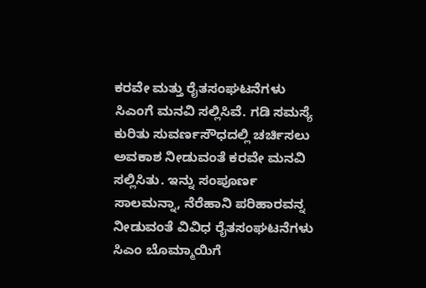ಕರವೇ ಮತ್ತು ರೈತಸಂಘಟನೆಗಳು ಸಿಎಂಗೆ ಮನವಿ ಸಲ್ಲಿಸಿವೆ. ಗಡಿ ಸಮಸ್ಯೆ ಕುರಿತು ಸುವರ್ಣಸೌಧದಲ್ಲಿ ಚರ್ಚಿಸಲು ಅವಕಾಶ ನೀಡುವಂತೆ ಕರವೇ ಮನವಿ ಸಲ್ಲಿಸಿತು. ಇನ್ನು ಸಂಪೂರ್ಣ ಸಾಲಮನ್ನಾ, ನೆರೆಹಾನಿ ಪರಿಹಾರವನ್ನ ನೀಡುವಂತೆ ವಿವಿಧ ರೈತಸಂಘಟನೆಗಳು ಸಿಎಂ ಬೊಮ್ಮಾಯಿಗೆ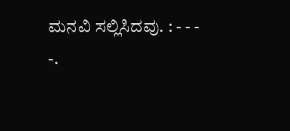ಮನವಿ ಸಲ್ಲಿಸಿದವು. : - - - -.